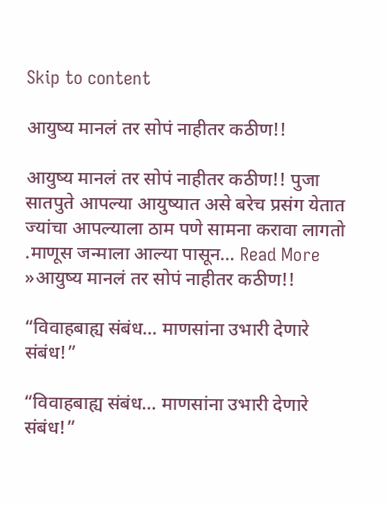Skip to content

आयुष्य मानलं तर सोपं नाहीतर कठीण!!

आयुष्य मानलं तर सोपं नाहीतर कठीण!! पुजा सातपुते आपल्या आयुष्यात असे बरेच प्रसंग येतात ज्यांचा आपल्याला ठाम पणे सामना करावा लागतो .माणूस जन्माला आल्या पासून… Read More »आयुष्य मानलं तर सोपं नाहीतर कठीण!!

“विवाहबाह्य संबंध… माणसांना उभारी देणारे संबंध!”

“विवाहबाह्य संबंध… माणसांना उभारी देणारे संबंध!”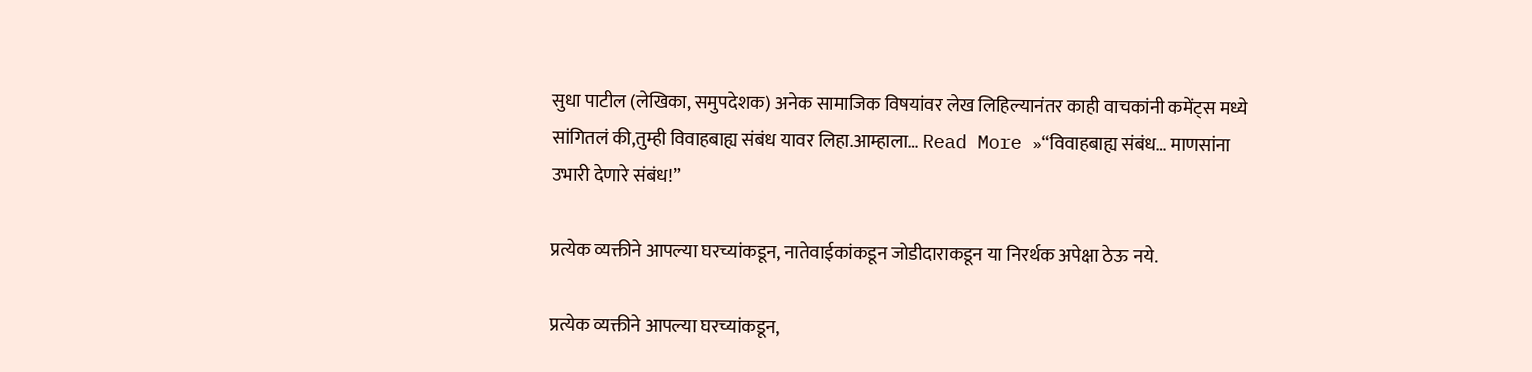सुधा पाटील (लेखिका, समुपदेशक) अनेक सामाजिक विषयांवर लेख लिहिल्यानंतर काही वाचकांनी कमेंट्स मध्ये सांगितलं की,तुम्ही विवाहबाह्य संबंध यावर लिहा.आम्हाला… Read More »“विवाहबाह्य संबंध… माणसांना उभारी देणारे संबंध!”

प्रत्येक व्यक्तीने आपल्या घरच्यांकडून, नातेवाईकांकडून जोडीदाराकडून या निरर्थक अपेक्षा ठेऊ नये.

प्रत्येक व्यक्तीने आपल्या घरच्यांकडून,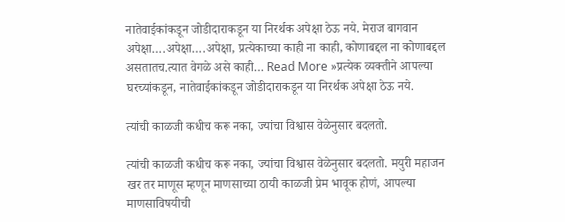नातेवाईकांकडून जोडीदाराकडून या निरर्थक अपेक्षा ठेऊ नये. मेराज बागवान अपेक्षा….अपेक्षा….अपेक्षा, प्रत्येकाच्या काही ना काही, कोणाबद्दल ना कोणाबद्दल असतातच.त्यात वेगळे असे काही… Read More »प्रत्येक व्यक्तीने आपल्या घरच्यांकडून, नातेवाईकांकडून जोडीदाराकडून या निरर्थक अपेक्षा ठेऊ नये.

त्यांची काळजी कधीच करू नका, ज्यांचा विश्वास वेळेनुसार बदलतो.

त्यांची काळजी कधीच करू नका, ज्यांचा विश्वास वेळेनुसार बदलतो. मयुरी महाजन खर तर माणूस म्हणून माणसाच्या ठायी काळजी प्रेम भावूक होणं, आपल्या माणसाविषयीची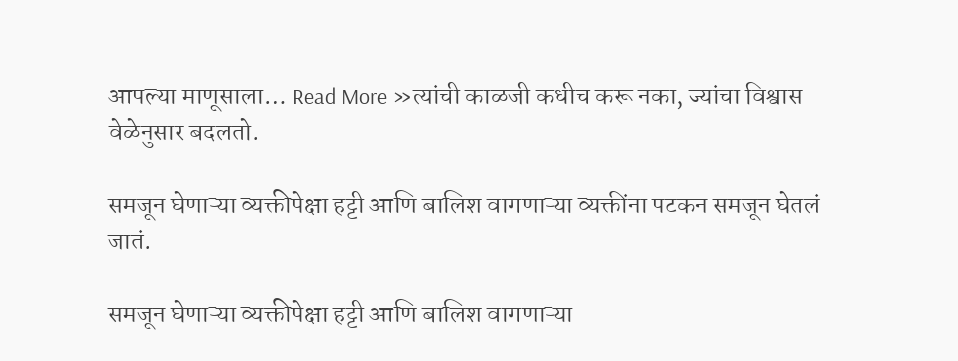आपल्या माणूसाला… Read More »त्यांची काळजी कधीच करू नका, ज्यांचा विश्वास वेळेनुसार बदलतो.

समजून घेणाऱ्या व्यक्तीपेक्षा हट्टी आणि बालिश वागणाऱ्या व्यक्तींना पटकन समजून घेतलं जातं.

समजून घेणाऱ्या व्यक्तीपेक्षा हट्टी आणि बालिश वागणाऱ्या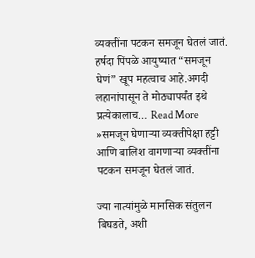व्यक्तींना पटकन समजून घेतलं जातं. हर्षदा पिंपळे आयुष्यात “समजून घेणं” खूप महत्वाच आहे.अगदी लहानांपासून ते मोठ्यापर्यंत इथे प्रत्येकालाच… Read More »समजून घेणाऱ्या व्यक्तीपेक्षा हट्टी आणि बालिश वागणाऱ्या व्यक्तींना पटकन समजून घेतलं जातं.

ज्या नात्यांमुळे मानसिक संतुलन बिघडते, अशी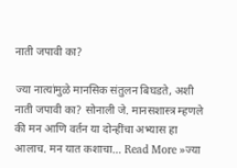नाती जपावी का?

ज्या नात्यांमुळे मानसिक संतुलन बिघडते, अशी नाती जपावी का? सोनाली जे. मानसशास्त्र म्हणले की मन आणि वर्तन या दोन्हींचा अभ्यास हा आलाच. मन यात कशाचा… Read More »ज्या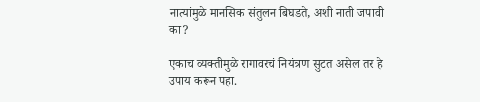नात्यांमुळे मानसिक संतुलन बिघडते, अशी नाती जपावी का?

एकाच व्यक्तीमुळे रागावरचं नियंत्रण सुटत असेल तर हे उपाय करून पहा.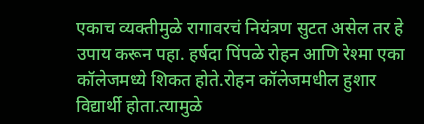एकाच व्यक्तीमुळे रागावरचं नियंत्रण सुटत असेल तर हे उपाय करून पहा. हर्षदा पिंपळे रोहन आणि रेश्मा एका कॉलेजमध्ये शिकत होते.रोहन कॉलेजमधील हुशार विद्यार्थी होता.त्यामुळे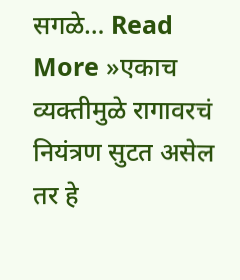सगळे… Read More »एकाच व्यक्तीमुळे रागावरचं नियंत्रण सुटत असेल तर हे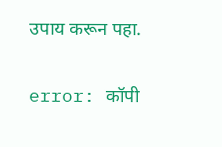उपाय करून पहा.

error: कॉपी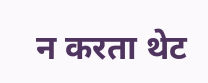न करता थेट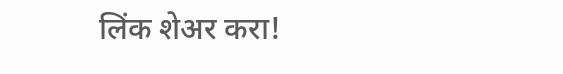लिंक शेअर करा!